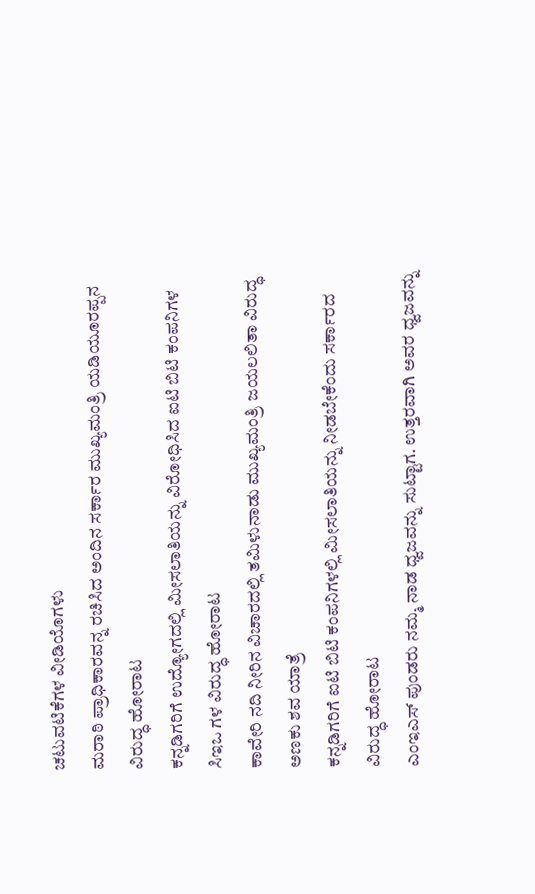ಚಟುವಟಿಕೆಗಳ ವೀಡಿಯೊಗಳು
ಮರಾಠಿ ಪ್ರಾಧಿಕಾರವನ್ನ ರಚಿಸಿದ ಅಂದಿನ ಸರ್ಕಾರ ಮುಖ್ಯಮಂತ್ರಿ ಯಡಿಯೂರಪ್ಪನ ವಿರುದ್ಧ ಹೋರಾಟ
ಕನ್ನಡಿಗರಿಗೆ ಉದ್ಯೋಗದಲ್ಲಿ ಮೀಸಲಾತಿಯನ್ನು ವಿರೋಧಿಸಿದ ಐಟಿ ಬಿಟಿ ಕಂಪನಿಗಳ ಸಿಇಒ ಗಳ ವಿರುದ್ಧ ಹೋರಾಟ
ಕಾವೇರಿ ನದಿ ನೀರಿನ ವಿಚಾರದಲ್ಲಿ ತಮಿಳುನಾಡು ಮುಖ್ಯಮಂತ್ರಿ ಜಯಲಲಿತಾ ವಿರುದ್ಧ ಅಣಕು ಶವ ಯಾತ್ರೆ
ಕನ್ನಡಿಗರಿಗೆ ಐಟಿ ಬಿಟಿ ಕಂಪನಿಗಳಲ್ಲಿ ಮೀಸಲಾತಿಯನ್ನು ನೀಡಬೇಕೆಂದು ಸರ್ಕಾರದ ವಿರುದ್ಧ ಹೋರಾಟ
ಎಂಇಎಸ್ ಪುಂಡರು ನಮ್ಮ ನಾಡ ಧ್ವಜವನ್ನು ಸುಟ್ಟಾಗ. ಉತ್ತರವಾಗಿ ಅವರ ಧ್ವಜವನ್ನು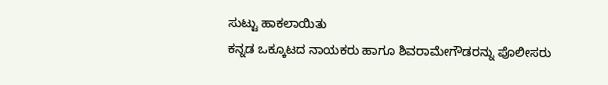ಸುಟ್ಟು ಹಾಕಲಾಯಿತು
ಕನ್ನಡ ಒಕ್ಕೂಟದ ನಾಯಕರು ಹಾಗೂ ಶಿವರಾಮೇಗೌಡರನ್ನು ಪೊಲೀಸರು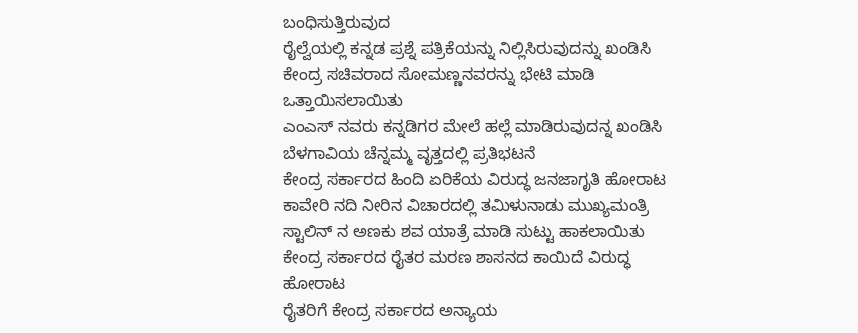ಬಂಧಿಸುತ್ತಿರುವುದ
ರೈಲ್ವೆಯಲ್ಲಿ ಕನ್ನಡ ಪ್ರಶ್ನೆ ಪತ್ರಿಕೆಯನ್ನು ನಿಲ್ಲಿಸಿರುವುದನ್ನು ಖಂಡಿಸಿ ಕೇಂದ್ರ ಸಚಿವರಾದ ಸೋಮಣ್ಣನವರನ್ನು ಭೇಟಿ ಮಾಡಿ ಒತ್ತಾಯಿಸಲಾಯಿತು
ಎಂಎಸ್ ನವರು ಕನ್ನಡಿಗರ ಮೇಲೆ ಹಲ್ಲೆ ಮಾಡಿರುವುದನ್ನ ಖಂಡಿಸಿ ಬೆಳಗಾವಿಯ ಚೆನ್ನಮ್ಮ ವೃತ್ತದಲ್ಲಿ ಪ್ರತಿಭಟನೆ
ಕೇಂದ್ರ ಸರ್ಕಾರದ ಹಿಂದಿ ಏರಿಕೆಯ ವಿರುದ್ಧ ಜನಜಾಗೃತಿ ಹೋರಾಟ
ಕಾವೇರಿ ನದಿ ನೀರಿನ ವಿಚಾರದಲ್ಲಿ ತಮಿಳುನಾಡು ಮುಖ್ಯಮಂತ್ರಿ ಸ್ಟಾಲಿನ್ ನ ಅಣಕು ಶವ ಯಾತ್ರೆ ಮಾಡಿ ಸುಟ್ಟು ಹಾಕಲಾಯಿತು
ಕೇಂದ್ರ ಸರ್ಕಾರದ ರೈತರ ಮರಣ ಶಾಸನದ ಕಾಯಿದೆ ವಿರುದ್ಧ ಹೋರಾಟ
ರೈತರಿಗೆ ಕೇಂದ್ರ ಸರ್ಕಾರದ ಅನ್ಯಾಯ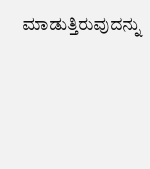ಮಾಡುತ್ತಿರುವುದನ್ನು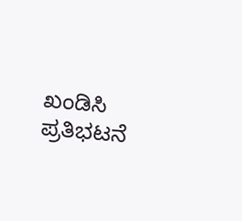ಖಂಡಿಸಿ ಪ್ರತಿಭಟನೆ